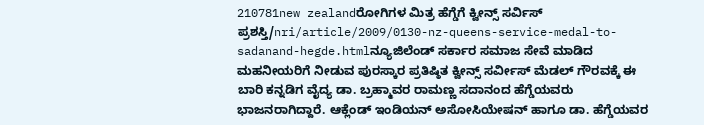210781new zealandರೋಗಿಗಳ ಮಿತ್ರ ಹೆಗ್ಡೆಗೆ ಕ್ವೀನ್ಸ್ ಸರ್ವಿಸ್ ಪ್ರಶಸ್ತಿ/nri/article/2009/0130-nz-queens-service-medal-to-sadanand-hegde.htmlನ್ಯೂಜಿಲೆಂಡ್ ಸರ್ಕಾರ ಸಮಾಜ ಸೇವೆ ಮಾಡಿದ ಮಹನೀಯರಿಗೆ ನೀಡುವ ಪುರಸ್ಕಾರ ಪ್ರತಿಷ್ಠಿತ ಕ್ವೀನ್ಸ್ ಸರ್ವೀಸ್ ಮೆಡಲ್ ಗೌರವಕ್ಕೆ ಈ ಬಾರಿ ಕನ್ನಡಿಗ ವೈದ್ಯ ಡಾ. ಬ್ರಹ್ಮಾವರ ರಾಮಣ್ಣ ಸದಾನಂದ ಹೆಗ್ಡೆಯವರು ಭಾಜನರಾಗಿದ್ದಾರೆ. ಆಕ್ಲೆಂಡ್ ಇಂಡಿಯನ್ ಅಸೋಸಿಯೇಷನ್ ಹಾಗೂ ಡಾ. ಹೆಗ್ಡೆಯವರ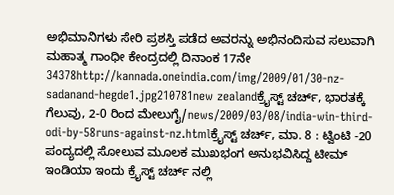ಅಭಿಮಾನಿಗಳು ಸೇರಿ ಪ್ರಶಸ್ತಿ ಪಡೆದ ಅವರನ್ನು ಅಭಿನಂದಿಸುವ ಸಲುವಾಗಿ ಮಹಾತ್ಮ ಗಾಂಧೀ ಕೇಂದ್ರದಲ್ಲಿ ದಿನಾಂಕ 17ನೇ 34378http://kannada.oneindia.com/img/2009/01/30-nz-sadanand-hegde1.jpg210781new zealandಕ್ರೈಸ್ಟ್ ಚರ್ಚ್, ಭಾರತಕ್ಕೆ ಗೆಲುವು, 2-0 ರಿಂದ ಮೇಲುಗೈ/news/2009/03/08/india-win-third-odi-by-58runs-against-nz.htmlಕ್ರೈಸ್ಟ್ ಚರ್ಚ್, ಮಾ. 8 : ಟ್ವಿಂಟಿ -20 ಪಂದ್ಯದಲ್ಲಿ ಸೋಲುವ ಮೂಲಕ ಮುಖಭಂಗ ಅನುಭವಿಸಿದ್ದ ಟೀಮ್ ಇಂಡಿಯಾ ಇಂದು ಕ್ರೈಸ್ಟ್ ಚರ್ಚ್ ನಲ್ಲಿ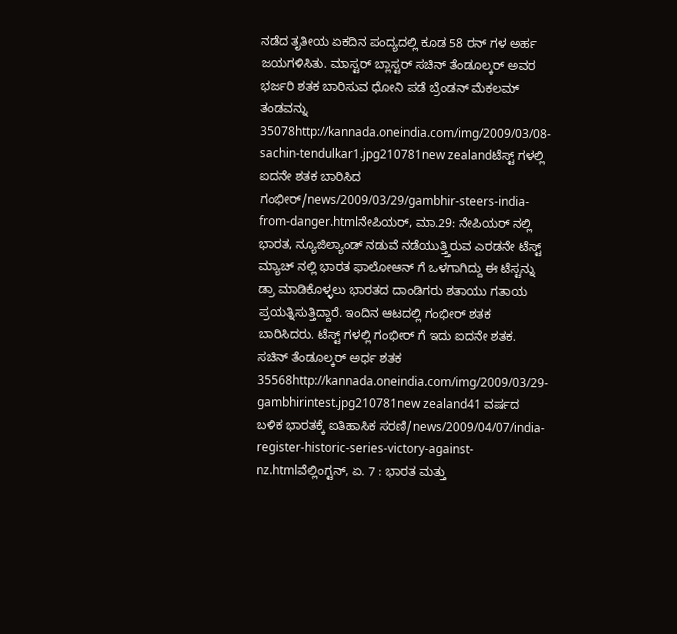ನಡೆದ ತೃತೀಯ ಏಕದಿನ ಪಂದ್ಯದಲ್ಲಿ ಕೂಡ 58 ರನ್ ಗಳ ಅರ್ಹ ಜಯಗಳಿಸಿತು. ಮಾಸ್ಟರ್ ಬ್ಲಾಸ್ಟರ್ ಸಚಿನ್ ತೆಂಡೂಲ್ಕರ್ ಅವರ ಭರ್ಜರಿ ಶತಕ ಬಾರಿಸುವ ಧೋನಿ ಪಡೆ ಬ್ರೆಂಡನ್ ಮೆಕಲಮ್ ತಂಡವನ್ನು 35078http://kannada.oneindia.com/img/2009/03/08-sachin-tendulkar1.jpg210781new zealandಟೆಸ್ಟ್ ಗಳಲ್ಲಿ ಐದನೇ ಶತಕ ಬಾರಿಸಿದ ಗಂಭೀರ್/news/2009/03/29/gambhir-steers-india-from-danger.htmlನೇಪಿಯರ್, ಮಾ.29: ನೇಪಿಯರ್ ನಲ್ಲಿ ಭಾರತ, ನ್ಯೂಜಿಲ್ಯಾಂಡ್ ನಡುವೆ ನಡೆಯುತ್ತ್ತಿರುವ ಎರಡನೇ ಟೆಸ್ಟ್ ಮ್ಯಾಚ್ ನಲ್ಲಿ ಭಾರತ ಫಾಲೋಆನ್ ಗೆ ಒಳಗಾಗಿದ್ದು ಈ ಟೆಸ್ಟನ್ನು ಡ್ರಾ ಮಾಡಿಕೊಳ್ಳಲು ಭಾರತದ ದಾಂಡಿಗರು ಶತಾಯು ಗತಾಯ ಪ್ರಯತ್ನಿಸುತ್ತಿದ್ದಾರೆ. ಇಂದಿನ ಆಟದಲ್ಲಿ ಗಂಭೀರ್ ಶತಕ ಬಾರಿಸಿದರು. ಟೆಸ್ಟ್ ಗಳಲ್ಲಿ ಗಂಭೀರ್ ಗೆ ಇದು ಐದನೇ ಶತಕ. ಸಚಿನ್ ತೆಂಡೂಲ್ಕರ್ ಅರ್ಧ ಶತಕ 35568http://kannada.oneindia.com/img/2009/03/29-gambhirintest.jpg210781new zealand41 ವರ್ಷದ ಬಳಿಕ ಭಾರತಕ್ಕೆ ಐತಿಹಾಸಿಕ ಸರಣಿ/news/2009/04/07/india-register-historic-series-victory-against-nz.htmlವೆಲ್ಲಿಂಗ್ಟನ್, ಏ. 7 : ಭಾರತ ಮತ್ತು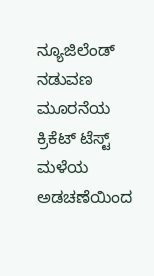ನ್ಯೂಜಿಲೆಂಡ್ ನಡುವಣ ಮೂರನೆಯ ಕ್ರಿಕೆಟ್ ಟೆಸ್ಟ್ ಮಳೆಯ ಅಡಚಣೆಯಿಂದ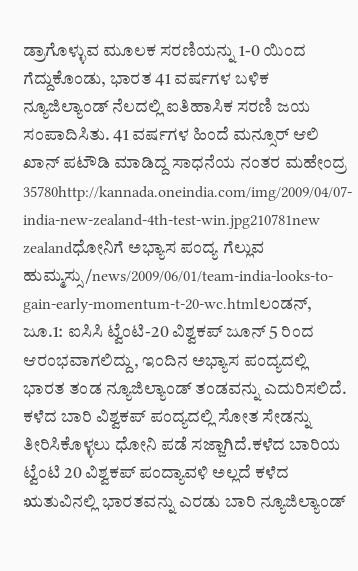ಡ್ರಾಗೊಳ್ಳುವ ಮೂಲಕ ಸರಣಿಯನ್ನು 1-0 ಯಿಂದ ಗೆದ್ದುಕೊಂಡು, ಭಾರತ 41 ವರ್ಷಗಳ ಬಳಿಕ ನ್ಯೂಜಿಲ್ಯಾಂಡ್ ನೆಲದಲ್ಲಿ ಐತಿಹಾಸಿಕ ಸರಣಿ ಜಯ ಸಂಪಾದಿಸಿತು. 41 ವರ್ಷಗಳ ಹಿಂದೆ ಮನ್ಸೂರ್ ಆಲಿ ಖಾನ್ ಪಟೌಡಿ ಮಾಡಿದ್ದ ಸಾಧನೆಯ ನಂತರ ಮಹೇಂದ್ರ 35780http://kannada.oneindia.com/img/2009/04/07-india-new-zealand-4th-test-win.jpg210781new zealandಧೋನಿಗೆ ಅಭ್ಯಾಸ ಪಂದ್ಯ ಗೆಲ್ಲುವ ಹುಮ್ಮಸ್ಸು/news/2009/06/01/team-india-looks-to-gain-early-momentum-t-20-wc.htmlಲಂಡನ್, ಜೂ.1: ಐಸಿಸಿ ಟ್ವೆಂಟಿ-20 ವಿಶ್ವಕಪ್ ಜೂನ್ 5 ರಿಂದ ಆರಂಭವಾಗಲಿದ್ದು, ಇಂದಿನ ಅಭ್ಯಾಸ ಪಂದ್ಯದಲ್ಲಿ ಭಾರತ ತಂಡ ನ್ಯೂಜಿಲ್ಯಾಂಡ್ ತಂಡವನ್ನು ಎದುರಿಸಲಿದೆ. ಕಳೆದ ಬಾರಿ ವಿಶ್ವಕಪ್ ಪಂದ್ಯದಲ್ಲಿ ಸೋತ ಸೇಡನ್ನು ತೀರಿಸಿಕೊಳ್ಳಲು ಧೋನಿ ಪಡೆ ಸಜ್ಜಾಗಿದೆ.ಕಳೆದ ಬಾರಿಯ ಟ್ವೆಂಟಿ 20 ವಿಶ್ವಕಪ್ ಪಂದ್ಯಾವಳಿ ಅಲ್ಲದೆ ಕಳೆದ ಋತುವಿನಲ್ಲಿ ಭಾರತವನ್ನು ಎರಡು ಬಾರಿ ನ್ಯೂಜಿಲ್ಯಾಂಡ್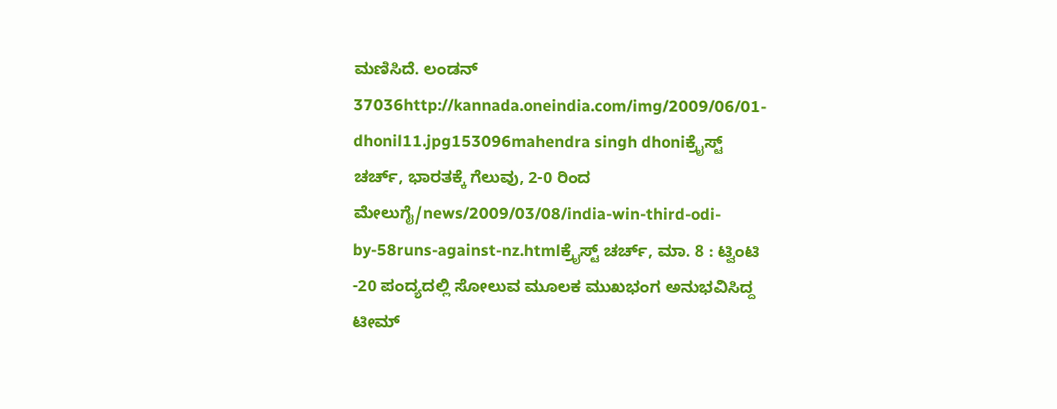ಮಣಿಸಿದೆ. ಲಂಡನ್ 37036http://kannada.oneindia.com/img/2009/06/01-dhonil11.jpg153096mahendra singh dhoniಕ್ರೈಸ್ಟ್ ಚರ್ಚ್, ಭಾರತಕ್ಕೆ ಗೆಲುವು, 2-0 ರಿಂದ ಮೇಲುಗೈ/news/2009/03/08/india-win-third-odi-by-58runs-against-nz.htmlಕ್ರೈಸ್ಟ್ ಚರ್ಚ್, ಮಾ. 8 : ಟ್ವಿಂಟಿ -20 ಪಂದ್ಯದಲ್ಲಿ ಸೋಲುವ ಮೂಲಕ ಮುಖಭಂಗ ಅನುಭವಿಸಿದ್ದ ಟೀಮ್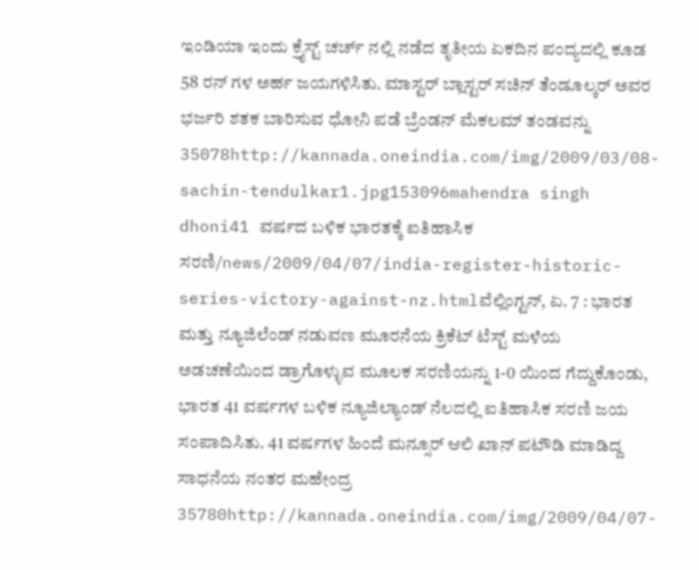ಇಂಡಿಯಾ ಇಂದು ಕ್ರೈಸ್ಟ್ ಚರ್ಚ್ ನಲ್ಲಿ ನಡೆದ ತೃತೀಯ ಏಕದಿನ ಪಂದ್ಯದಲ್ಲಿ ಕೂಡ 58 ರನ್ ಗಳ ಅರ್ಹ ಜಯಗಳಿಸಿತು. ಮಾಸ್ಟರ್ ಬ್ಲಾಸ್ಟರ್ ಸಚಿನ್ ತೆಂಡೂಲ್ಕರ್ ಅವರ ಭರ್ಜರಿ ಶತಕ ಬಾರಿಸುವ ಧೋನಿ ಪಡೆ ಬ್ರೆಂಡನ್ ಮೆಕಲಮ್ ತಂಡವನ್ನು 35078http://kannada.oneindia.com/img/2009/03/08-sachin-tendulkar1.jpg153096mahendra singh dhoni41 ವರ್ಷದ ಬಳಿಕ ಭಾರತಕ್ಕೆ ಐತಿಹಾಸಿಕ ಸರಣಿ/news/2009/04/07/india-register-historic-series-victory-against-nz.htmlವೆಲ್ಲಿಂಗ್ಟನ್, ಏ. 7 : ಭಾರತ ಮತ್ತು ನ್ಯೂಜಿಲೆಂಡ್ ನಡುವಣ ಮೂರನೆಯ ಕ್ರಿಕೆಟ್ ಟೆಸ್ಟ್ ಮಳೆಯ ಅಡಚಣೆಯಿಂದ ಡ್ರಾಗೊಳ್ಳುವ ಮೂಲಕ ಸರಣಿಯನ್ನು 1-0 ಯಿಂದ ಗೆದ್ದುಕೊಂಡು, ಭಾರತ 41 ವರ್ಷಗಳ ಬಳಿಕ ನ್ಯೂಜಿಲ್ಯಾಂಡ್ ನೆಲದಲ್ಲಿ ಐತಿಹಾಸಿಕ ಸರಣಿ ಜಯ ಸಂಪಾದಿಸಿತು. 41 ವರ್ಷಗಳ ಹಿಂದೆ ಮನ್ಸೂರ್ ಆಲಿ ಖಾನ್ ಪಟೌಡಿ ಮಾಡಿದ್ದ ಸಾಧನೆಯ ನಂತರ ಮಹೇಂದ್ರ 35780http://kannada.oneindia.com/img/2009/04/07-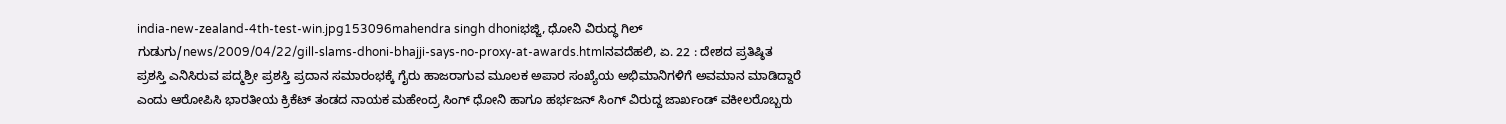india-new-zealand-4th-test-win.jpg153096mahendra singh dhoniಭಜ್ಜಿ, ಧೋನಿ ವಿರುದ್ಧ ಗಿಲ್ ಗುಡುಗು/news/2009/04/22/gill-slams-dhoni-bhajji-says-no-proxy-at-awards.htmlನವದೆಹಲಿ, ಏ. 22 : ದೇಶದ ಪ್ರತಿಷ್ಠಿತ ಪ್ರಶಸ್ತಿ ಎನಿಸಿರುವ ಪದ್ಮಶ್ರೀ ಪ್ರಶಸ್ತಿ ಪ್ರದಾನ ಸಮಾರಂಭಕ್ಕೆ ಗೈರು ಹಾಜರಾಗುವ ಮೂಲಕ ಅಪಾರ ಸಂಖ್ಯೆಯ ಅಭಿಮಾನಿಗಳಿಗೆ ಅವಮಾನ ಮಾಡಿದ್ದಾರೆ ಎಂದು ಆರೋಪಿಸಿ ಭಾರತೀಯ ಕ್ರಿಕೆಟ್ ತಂಡದ ನಾಯಕ ಮಹೇಂದ್ರ ಸಿಂಗ್ ಧೋನಿ ಹಾಗೂ ಹರ್ಭಜನ್ ಸಿಂಗ್ ವಿರುದ್ದ ಜಾರ್ಖಂಡ್ ವಕೀಲರೊಬ್ಬರು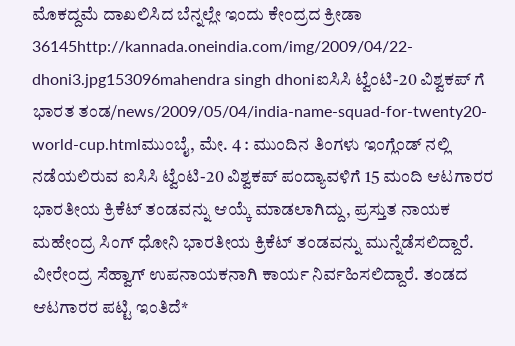ಮೊಕದ್ದಮೆ ದಾಖಲಿಸಿದ ಬೆನ್ನಲ್ಲೇ ಇಂದು ಕೇಂದ್ರದ ಕ್ರೀಡಾ 36145http://kannada.oneindia.com/img/2009/04/22-dhoni3.jpg153096mahendra singh dhoniಐಸಿಸಿ ಟ್ವೆಂಟಿ-20 ವಿಶ್ವಕಪ್ ಗೆ ಭಾರತ ತಂಡ/news/2009/05/04/india-name-squad-for-twenty20-world-cup.htmlಮುಂಬೈ, ಮೇ. 4 : ಮುಂದಿನ ತಿಂಗಳು ಇಂಗ್ಲೆಂಡ್ ನಲ್ಲಿ ನಡೆಯಲಿರುವ ಐಸಿಸಿ ಟ್ವೆಂಟಿ-20 ವಿಶ್ವಕಪ್ ಪಂದ್ಯಾವಳಿಗೆ 15 ಮಂದಿ ಆಟಗಾರರ ಭಾರತೀಯ ಕ್ರಿಕೆಟ್ ತಂಡವನ್ನು ಆಯ್ಕೆ ಮಾಡಲಾಗಿದ್ದು, ಪ್ರಸ್ತುತ ನಾಯಕ ಮಹೇಂದ್ರ ಸಿಂಗ್ ಧೋನಿ ಭಾರತೀಯ ಕ್ರಿಕೆಟ್ ತಂಡವನ್ನು ಮುನ್ನೆಡೆಸಲಿದ್ದಾರೆ. ವೀರೇಂದ್ರ ಸೆಹ್ವಾಗ್ ಉಪನಾಯಕನಾಗಿ ಕಾರ್ಯ ನಿರ್ವಹಿಸಲಿದ್ದಾರೆ. ತಂಡದ ಆಟಗಾರರ ಪಟ್ಟಿ ಇಂತಿದೆ*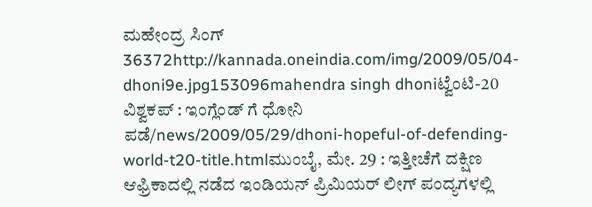ಮಹೇಂದ್ರ ಸಿಂಗ್ 36372http://kannada.oneindia.com/img/2009/05/04-dhoni9e.jpg153096mahendra singh dhoniಟ್ವೆಂಟಿ-20 ವಿಶ್ವಕಪ್ : ಇಂಗ್ಲೆಂಡ್ ಗೆ ಧೋನಿ ಪಡೆ/news/2009/05/29/dhoni-hopeful-of-defending-world-t20-title.htmlಮುಂಬೈ, ಮೇ. 29 : ಇತ್ತೀಚೆಗೆ ದಕ್ಷಿಣ ಆಫ್ರಿಕಾದಲ್ಲಿ ನಡೆದ ಇಂಡಿಯನ್ ಪ್ರಿಮಿಯರ್ ಲೀಗ್ ಪಂದ್ಯಗಳಲ್ಲಿ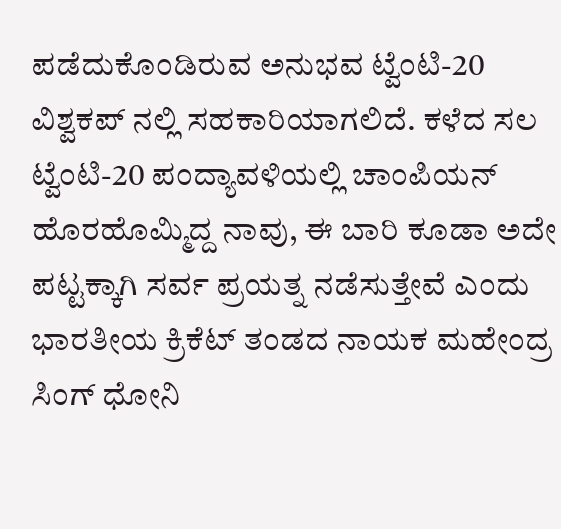ಪಡೆದುಕೊಂಡಿರುವ ಅನುಭವ ಟ್ವೆಂಟಿ-20 ವಿಶ್ವಕಪ್ ನಲ್ಲಿ ಸಹಕಾರಿಯಾಗಲಿದೆ. ಕಳೆದ ಸಲ ಟ್ವೆಂಟಿ-20 ಪಂದ್ಯಾವಳಿಯಲ್ಲಿ ಚಾಂಪಿಯನ್ ಹೊರಹೊಮ್ಮಿದ್ದ ನಾವು, ಈ ಬಾರಿ ಕೂಡಾ ಅದೇ ಪಟ್ಟಕ್ಕಾಗಿ ಸರ್ವ ಪ್ರಯತ್ನ ನಡೆಸುತ್ತೇವೆ ಎಂದು ಭಾರತೀಯ ಕ್ರಿಕೆಟ್ ತಂಡದ ನಾಯಕ ಮಹೇಂದ್ರ ಸಿಂಗ್ ಧೋನಿ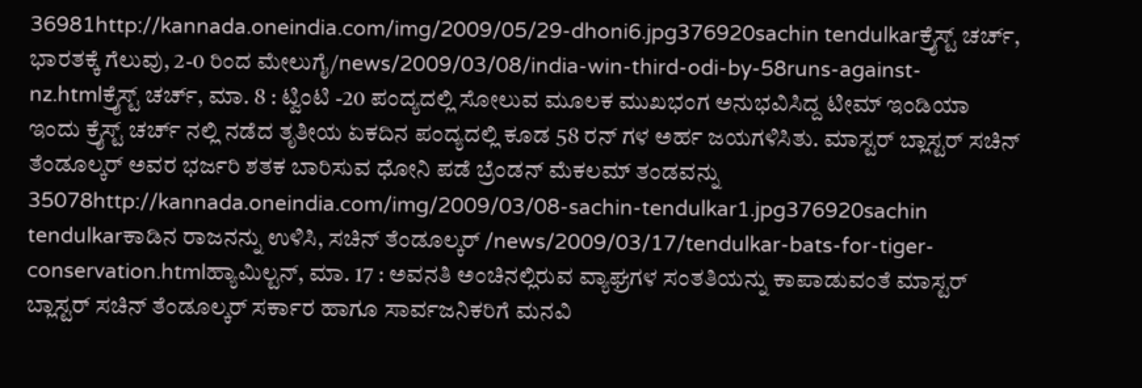36981http://kannada.oneindia.com/img/2009/05/29-dhoni6.jpg376920sachin tendulkarಕ್ರೈಸ್ಟ್ ಚರ್ಚ್, ಭಾರತಕ್ಕೆ ಗೆಲುವು, 2-0 ರಿಂದ ಮೇಲುಗೈ/news/2009/03/08/india-win-third-odi-by-58runs-against-nz.htmlಕ್ರೈಸ್ಟ್ ಚರ್ಚ್, ಮಾ. 8 : ಟ್ವಿಂಟಿ -20 ಪಂದ್ಯದಲ್ಲಿ ಸೋಲುವ ಮೂಲಕ ಮುಖಭಂಗ ಅನುಭವಿಸಿದ್ದ ಟೀಮ್ ಇಂಡಿಯಾ ಇಂದು ಕ್ರೈಸ್ಟ್ ಚರ್ಚ್ ನಲ್ಲಿ ನಡೆದ ತೃತೀಯ ಏಕದಿನ ಪಂದ್ಯದಲ್ಲಿ ಕೂಡ 58 ರನ್ ಗಳ ಅರ್ಹ ಜಯಗಳಿಸಿತು. ಮಾಸ್ಟರ್ ಬ್ಲಾಸ್ಟರ್ ಸಚಿನ್ ತೆಂಡೂಲ್ಕರ್ ಅವರ ಭರ್ಜರಿ ಶತಕ ಬಾರಿಸುವ ಧೋನಿ ಪಡೆ ಬ್ರೆಂಡನ್ ಮೆಕಲಮ್ ತಂಡವನ್ನು 35078http://kannada.oneindia.com/img/2009/03/08-sachin-tendulkar1.jpg376920sachin tendulkarಕಾಡಿನ ರಾಜನನ್ನು ಉಳಿಸಿ, ಸಚಿನ್ ತೆಂಡೂಲ್ಕರ್ /news/2009/03/17/tendulkar-bats-for-tiger-conservation.htmlಹ್ಯಾಮಿಲ್ಟನ್, ಮಾ. 17 : ಅವನತಿ ಅಂಚಿನಲ್ಲಿರುವ ವ್ಯಾಘ್ರಗಳ ಸಂತತಿಯನ್ನು ಕಾಪಾಡುವಂತೆ ಮಾಸ್ಟರ್ ಬ್ಲಾಸ್ಟರ್ ಸಚಿನ್ ತೆಂಡೂಲ್ಕರ್ ಸರ್ಕಾರ ಹಾಗೂ ಸಾರ್ವಜನಿಕರಿಗೆ ಮನವಿ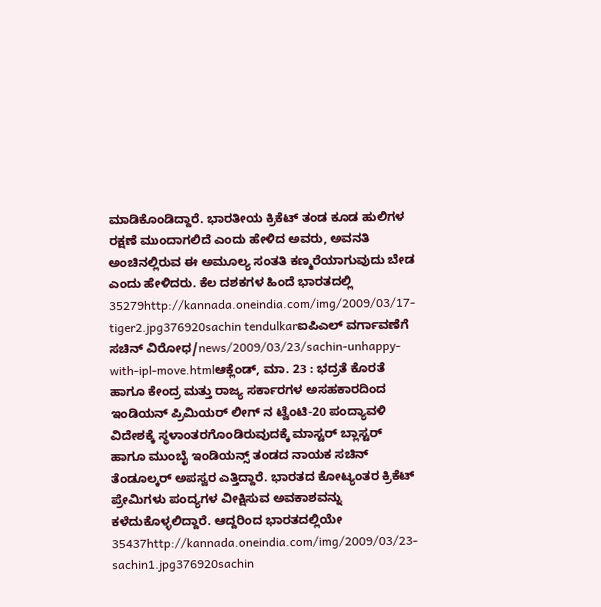ಮಾಡಿಕೊಂಡಿದ್ದಾರೆ. ಭಾರತೀಯ ಕ್ರಿಕೆಟ್ ತಂಡ ಕೂಡ ಹುಲಿಗಳ ರಕ್ಷಣೆ ಮುಂದಾಗಲಿದೆ ಎಂದು ಹೇಳಿದ ಅವರು, ಅವನತಿ ಅಂಚಿನಲ್ಲಿರುವ ಈ ಅಮೂಲ್ಯ ಸಂತತಿ ಕಣ್ಮರೆಯಾಗುವುದು ಬೇಡ ಎಂದು ಹೇಳಿದರು. ಕೆಲ ದಶಕಗಳ ಹಿಂದೆ ಭಾರತದಲ್ಲಿ 35279http://kannada.oneindia.com/img/2009/03/17-tiger2.jpg376920sachin tendulkarಐಪಿಎಲ್ ವರ್ಗಾವಣೆಗೆ ಸಚಿನ್ ವಿರೋಧ/news/2009/03/23/sachin-unhappy-with-ipl-move.htmlಆಕ್ಲೆಂಡ್, ಮಾ. 23 : ಭದ್ರತೆ ಕೊರತೆ ಹಾಗೂ ಕೇಂದ್ರ ಮತ್ತು ರಾಜ್ಯ ಸರ್ಕಾರಗಳ ಅಸಹಕಾರದಿಂದ ಇಂಡಿಯನ್ ಪ್ರಿಮಿಯರ್ ಲೀಗ್ ನ ಟ್ವೆಂಟಿ-20 ಪಂದ್ಯಾವಳಿ ವಿದೇಶಕ್ಕೆ ಸ್ಥಳಾಂತರಗೊಂಡಿರುವುದಕ್ಕೆ ಮಾಸ್ಟರ್ ಬ್ಲಾಸ್ಟರ್ ಹಾಗೂ ಮುಂಬೈ ಇಂಡಿಯನ್ಸ್ ತಂಡದ ನಾಯಕ ಸಚಿನ್ ತೆಂಡೂಲ್ಕರ್ ಅಪಸ್ವರ ಎತ್ತಿದ್ದಾರೆ. ಭಾರತದ ಕೋಟ್ಯಂತರ ಕ್ರಿಕೆಟ್ ಪ್ರೇಮಿಗಳು ಪಂದ್ಯಗಳ ವೀಕ್ಷಿಸುವ ಅವಕಾಶವನ್ನು ಕಳೆದುಕೊಳ್ಳಲಿದ್ದಾರೆ. ಆದ್ದರಿಂದ ಭಾರತದಲ್ಲಿಯೇ 35437http://kannada.oneindia.com/img/2009/03/23-sachin1.jpg376920sachin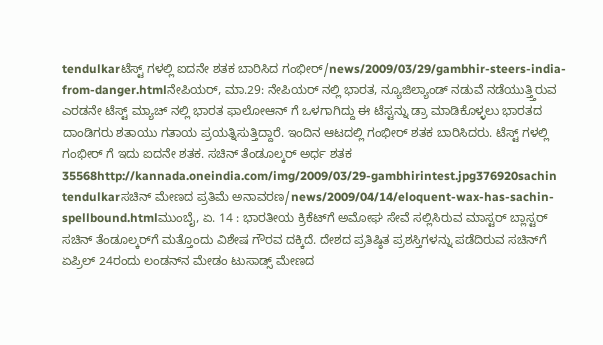tendulkarಟೆಸ್ಟ್ ಗಳಲ್ಲಿ ಐದನೇ ಶತಕ ಬಾರಿಸಿದ ಗಂಭೀರ್/news/2009/03/29/gambhir-steers-india-from-danger.htmlನೇಪಿಯರ್, ಮಾ.29: ನೇಪಿಯರ್ ನಲ್ಲಿ ಭಾರತ, ನ್ಯೂಜಿಲ್ಯಾಂಡ್ ನಡುವೆ ನಡೆಯುತ್ತ್ತಿರುವ ಎರಡನೇ ಟೆಸ್ಟ್ ಮ್ಯಾಚ್ ನಲ್ಲಿ ಭಾರತ ಫಾಲೋಆನ್ ಗೆ ಒಳಗಾಗಿದ್ದು ಈ ಟೆಸ್ಟನ್ನು ಡ್ರಾ ಮಾಡಿಕೊಳ್ಳಲು ಭಾರತದ ದಾಂಡಿಗರು ಶತಾಯು ಗತಾಯ ಪ್ರಯತ್ನಿಸುತ್ತಿದ್ದಾರೆ. ಇಂದಿನ ಆಟದಲ್ಲಿ ಗಂಭೀರ್ ಶತಕ ಬಾರಿಸಿದರು. ಟೆಸ್ಟ್ ಗಳಲ್ಲಿ ಗಂಭೀರ್ ಗೆ ಇದು ಐದನೇ ಶತಕ. ಸಚಿನ್ ತೆಂಡೂಲ್ಕರ್ ಅರ್ಧ ಶತಕ 35568http://kannada.oneindia.com/img/2009/03/29-gambhirintest.jpg376920sachin tendulkarಸಚಿನ್ ಮೇಣದ ಪ್ರತಿಮೆ ಅನಾವರಣ/news/2009/04/14/eloquent-wax-has-sachin-spellbound.htmlಮುಂಬೈ, ಏ. 14 : ಭಾರತೀಯ ಕ್ರಿಕೆಟ್‌ಗೆ ಅಮೋಘ ಸೇವೆ ಸಲ್ಲಿಸಿರುವ ಮಾಸ್ಟರ್ ಬ್ಲಾಸ್ಟರ್ ಸಚಿನ್ ತೆಂಡೂಲ್ಕರ್‌ಗೆ ಮತ್ತೊಂದು ವಿಶೇಷ ಗೌರವ ದಕ್ಕಿದೆ. ದೇಶದ ಪ್ರತಿಷ್ಠಿತ ಪ್ರಶಸ್ತಿಗಳನ್ನು ಪಡೆದಿರುವ ಸಚಿನ್‌ಗೆ ಏಪ್ರಿಲ್ 24ರಂದು ಲಂಡನ್‌ನ ಮೇಡಂ ಟುಸಾಡ್ಸ್ ಮೇಣದ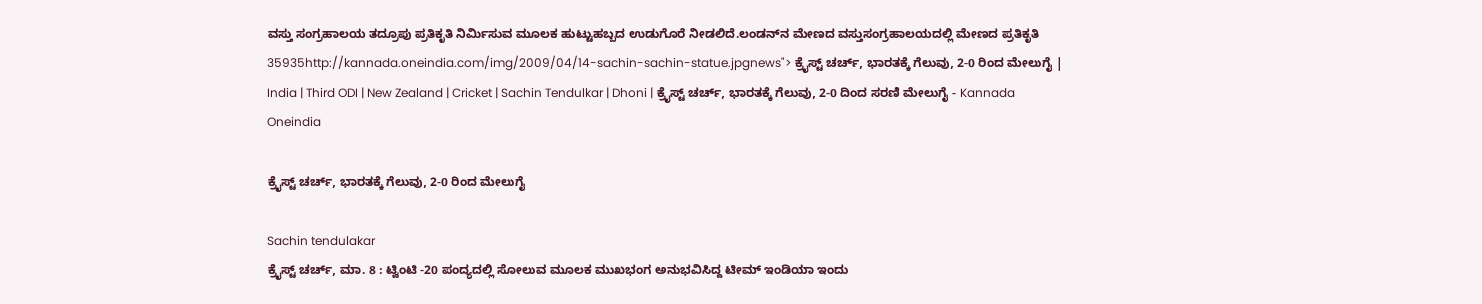ವಸ್ತು ಸಂಗ್ರಹಾಲಯ ತದ್ರೂಪು ಪ್ರತಿಕೃತಿ ನಿರ್ಮಿಸುವ ಮೂಲಕ ಹುಟ್ಟುಹಬ್ಬದ ಉಡುಗೊರೆ ನೀಡಲಿದೆ.ಲಂಡನ್‌ನ ಮೇಣದ ವಸ್ತುಸಂಗ್ರಹಾಲಯದಲ್ಲಿ ಮೇಣದ ಪ್ರತಿಕೃತಿ 35935http://kannada.oneindia.com/img/2009/04/14-sachin-sachin-statue.jpgnews"> ಕ್ರೈಸ್ಟ್ ಚರ್ಚ್, ಭಾರತಕ್ಕೆ ಗೆಲುವು, 2-0 ರಿಂದ ಮೇಲುಗೈ | India | Third ODI | New Zealand | Cricket | Sachin Tendulkar | Dhoni | ಕ್ರೈಸ್ಟ್ ಚರ್ಚ್, ಭಾರತಕ್ಕೆ ಗೆಲುವು, 2-0 ದಿಂದ ಸರಣಿ ಮೇಲುಗೈ - Kannada Oneindia

ಕ್ರೈಸ್ಟ್ ಚರ್ಚ್, ಭಾರತಕ್ಕೆ ಗೆಲುವು, 2-0 ರಿಂದ ಮೇಲುಗೈ

Sachin tendulakar
ಕ್ರೈಸ್ಟ್ ಚರ್ಚ್, ಮಾ. 8 : ಟ್ವಿಂಟಿ -20 ಪಂದ್ಯದಲ್ಲಿ ಸೋಲುವ ಮೂಲಕ ಮುಖಭಂಗ ಅನುಭವಿಸಿದ್ದ ಟೀಮ್ ಇಂಡಿಯಾ ಇಂದು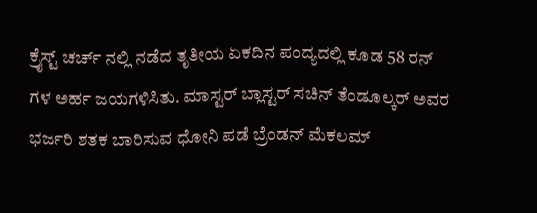ಕ್ರೈಸ್ಟ್ ಚರ್ಚ್ ನಲ್ಲಿ ನಡೆದ ತೃತೀಯ ಏಕದಿನ ಪಂದ್ಯದಲ್ಲಿ ಕೂಡ 58 ರನ್ ಗಳ ಅರ್ಹ ಜಯಗಳಿಸಿತು. ಮಾಸ್ಟರ್ ಬ್ಲಾಸ್ಟರ್ ಸಚಿನ್ ತೆಂಡೂಲ್ಕರ್ ಅವರ ಭರ್ಜರಿ ಶತಕ ಬಾರಿಸುವ ಧೋನಿ ಪಡೆ ಬ್ರೆಂಡನ್ ಮೆಕಲಮ್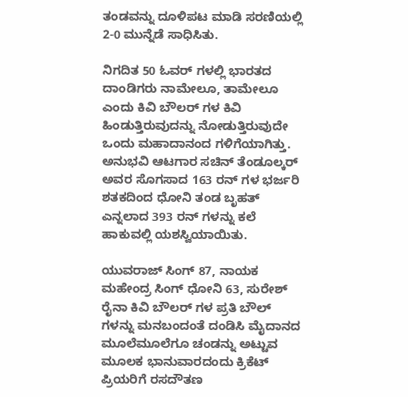ತಂಡವನ್ನು ದೂಳಿಪಟ ಮಾಡಿ ಸರಣಿಯಲ್ಲಿ 2-0 ಮುನ್ನೆಡೆ ಸಾಧಿಸಿತು.

ನಿಗದಿತ 50 ಓವರ್ ಗಳಲ್ಲಿ ಭಾರತದ ದಾಂಡಿಗರು ನಾಮೇಲೂ, ತಾಮೇಲೂ ಎಂದು ಕಿವಿ ಬೌಲರ್ ಗಳ ಕಿವಿ ಹಿಂಡುತ್ತಿರುವುದನ್ನು ನೋಡುತ್ತಿರುವುದೇ ಒಂದು ಮಹಾದಾನಂದ ಗಳಿಗೆಯಾಗಿತ್ತು. ಅನುಭವಿ ಆಟಗಾರ ಸಚಿನ್ ತೆಂಡೂಲ್ಕರ್ ಅವರ ಸೊಗಸಾದ 163 ರನ್ ಗಳ ಭರ್ಜರಿ ಶತಕದಿಂದ ಧೋನಿ ತಂಡ ಬೃಹತ್ ಎನ್ನಲಾದ 393 ರನ್ ಗಳನ್ನು ಕಲೆ ಹಾಕುವಲ್ಲಿ ಯಶಸ್ವಿಯಾಯಿತು.

ಯುವರಾಜ್ ಸಿಂಗ್ 87, ನಾಯಕ ಮಹೇಂದ್ರ ಸಿಂಗ್ ಧೋನಿ 63, ಸುರೇಶ್ ರೈನಾ ಕಿವಿ ಬೌಲರ್ ಗಳ ಪ್ರತಿ ಬೌಲ್ ಗಳನ್ನು ಮನಬಂದಂತೆ ದಂಡಿಸಿ ಮೈದಾನದ ಮೂಲೆಮೂಲೆಗೂ ಚಂಡನ್ನು ಅಟ್ಟುವ ಮೂಲಕ ಭಾನುವಾರದಂದು ಕ್ರಿಕೆಟ್ ಪ್ರಿಯರಿಗೆ ರಸದೌತಣ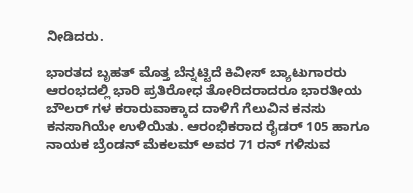ನೀಡಿದರು.

ಭಾರತದ ಬೃಹತ್ ಮೊತ್ತ ಬೆನ್ನಟ್ಟಿದೆ ಕಿವೀಸ್ ಬ್ಯಾಟುಗಾರರು ಆರಂಭದಲ್ಲಿ ಭಾರಿ ಪ್ರತಿರೋಧ ತೋರಿದರಾದರೂ ಭಾರತೀಯ ಬೌಲರ್ ಗಳ ಕರಾರುವಾಕ್ಕಾದ ದಾಳಿಗೆ ಗೆಲುವಿನ ಕನಸು ಕನಸಾಗಿಯೇ ಉಳಿಯಿತು. ಆರಂಭಿಕರಾದ ರೈಡರ್ 105 ಹಾಗೂ ನಾಯಕ ಬ್ರೆಂಡನ್ ಮೆಕಲಮ್ ಅವರ 71 ರನ್ ಗಳಿಸುವ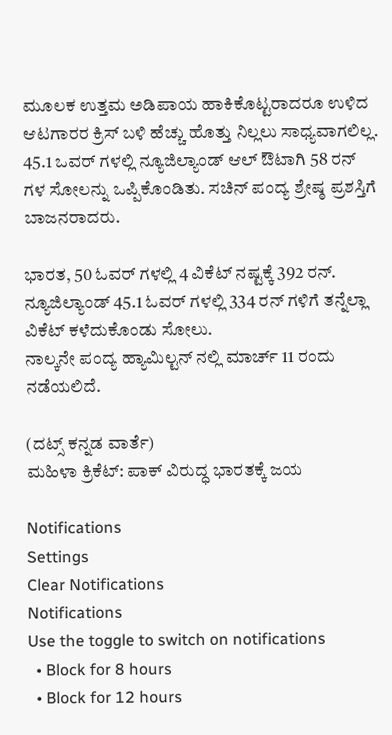ಮೂಲಕ ಉತ್ತಮ ಅಡಿಪಾಯ ಹಾಕಿಕೊಟ್ಟರಾದರೂ ಉಳಿದ ಆಟಗಾರರ ಕ್ರಿಸ್ ಬಳಿ ಹೆಚ್ಚು ಹೊತ್ತು ನಿಲ್ಲಲು ಸಾಧ್ಯವಾಗಲಿಲ್ಲ. 45.1 ಒವರ್ ಗಳಲ್ಲಿ ನ್ಯೂಜಿಲ್ಯಾಂಡ್ ಆಲ್ ಔಟಾಗಿ 58 ರನ್ ಗಳ ಸೋಲನ್ನು ಒಪ್ಪಿಕೊಂಡಿತು. ಸಚಿನ್ ಪಂದ್ಯ ಶ್ರೇಷ್ಠ ಪ್ರಶಸ್ತಿಗೆ ಬಾಜನರಾದರು.

ಭಾರತ, 50 ಓವರ್ ಗಳಲ್ಲಿ 4 ವಿಕೆಟ್ ನಷ್ಟಕ್ಕೆ 392 ರನ್.
ನ್ಯೂಜಿಲ್ಯಾಂಡ್ 45.1 ಓವರ್ ಗಳಲ್ಲಿ 334 ರನ್ ಗಳಿಗೆ ತನ್ನೆಲ್ಲಾ ವಿಕೆಟ್ ಕಳೆದುಕೊಂಡು ಸೋಲು.
ನಾಲ್ಕನೇ ಪಂದ್ಯ ಹ್ಯಾಮಿಲ್ಟನ್ ನಲ್ಲಿ ಮಾರ್ಚ್ 11 ರಂದು ನಡೆಯಲಿದೆ.

(ದಟ್ಸ್ ಕನ್ನಡ ವಾರ್ತೆ)
ಮಹಿಳಾ ಕ್ರಿಕೆಟ್: ಪಾಕ್ ವಿರುದ್ಧ ಭಾರತಕ್ಕೆ ಜಯ

Notifications
Settings
Clear Notifications
Notifications
Use the toggle to switch on notifications
  • Block for 8 hours
  • Block for 12 hours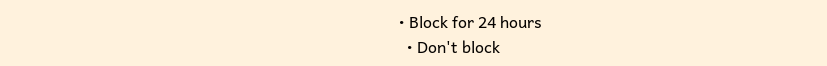• Block for 24 hours
  • Don't block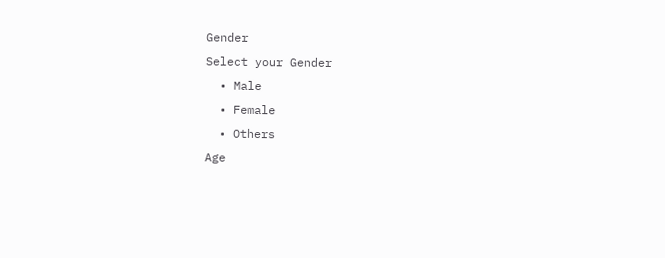Gender
Select your Gender
  • Male
  • Female
  • Others
Age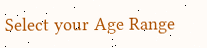Select your Age Range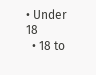• Under 18
  • 18 to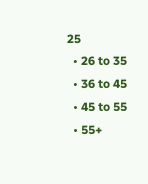25
  • 26 to 35
  • 36 to 45
  • 45 to 55
  • 55+